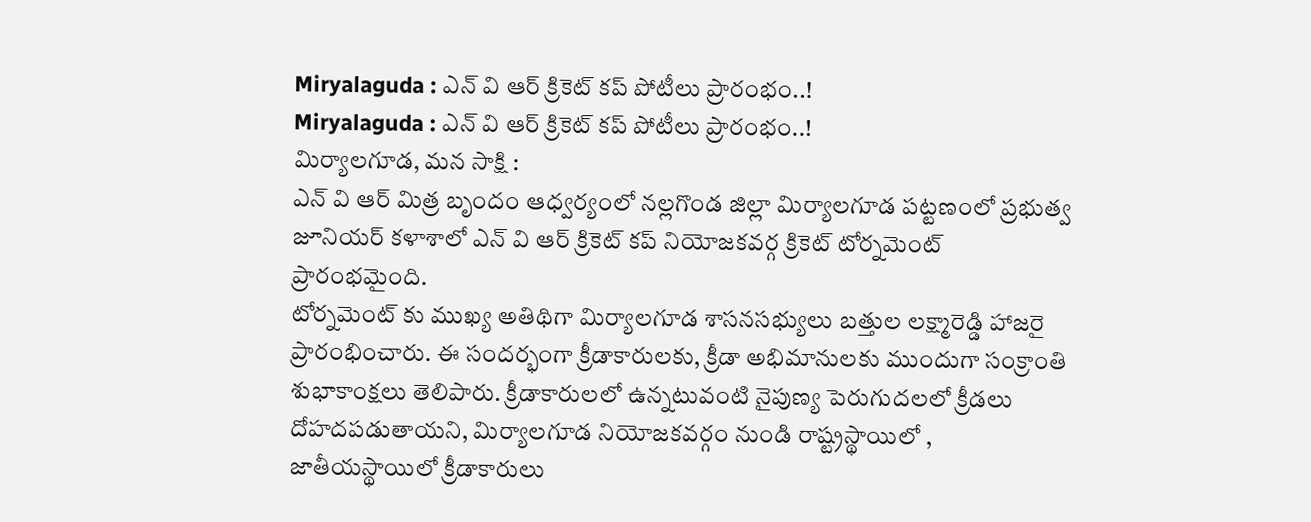Miryalaguda : ఎన్ వి ఆర్ క్రికెట్ కప్ పోటీలు ప్రారంభం..!
Miryalaguda : ఎన్ వి ఆర్ క్రికెట్ కప్ పోటీలు ప్రారంభం..!
మిర్యాలగూడ, మన సాక్షి :
ఎన్ వి ఆర్ మిత్ర బృందం ఆధ్వర్యంలో నల్లగొండ జిల్లా మిర్యాలగూడ పట్టణంలో ప్రభుత్వ జూనియర్ కళాశాలో ఎన్ వి ఆర్ క్రికెట్ కప్ నియోజకవర్గ క్రికెట్ టోర్నమెంట్ ప్రారంభమైంది.
టోర్నమెంట్ కు ముఖ్య అతిథిగా మిర్యాలగూడ శాసనసభ్యులు బత్తుల లక్ష్మారెడ్డి హాజరై ప్రారంభించారు. ఈ సందర్భంగా క్రీడాకారులకు, క్రీడా అభిమానులకు ముందుగా సంక్రాంతి శుభాకాంక్షలు తెలిపారు. క్రీడాకారులలో ఉన్నటువంటి నైపుణ్య పెరుగుదలలో క్రీడలు దోహదపడుతాయని, మిర్యాలగూడ నియోజకవర్గం నుండి రాష్ట్రస్థాయిలో , జాతీయస్థాయిలో క్రీడాకారులు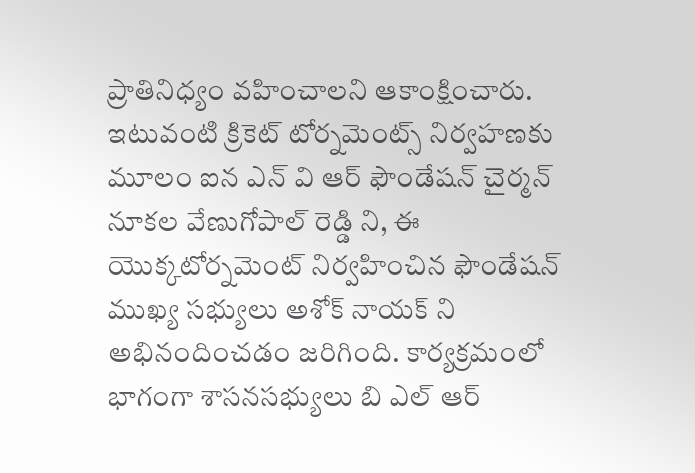ప్రాతినిధ్యం వహించాలని ఆకాంక్షించారు.
ఇటువంటి క్రికెట్ టోర్నమెంట్స్ నిర్వహణకు మూలం ఐన ఎన్ వి ఆర్ ఫౌండేషన్ చైర్మన్ నూకల వేణుగోపాల్ రెడ్డి ని, ఈ యొక్కటోర్నమెంట్ నిర్వహించిన ఫౌండేషన్ ముఖ్య సభ్యులు అశోక్ నాయక్ ని అభినందించడం జరిగింది. కార్యక్రమంలో భాగంగా శాసనసభ్యులు బి ఎల్ ఆర్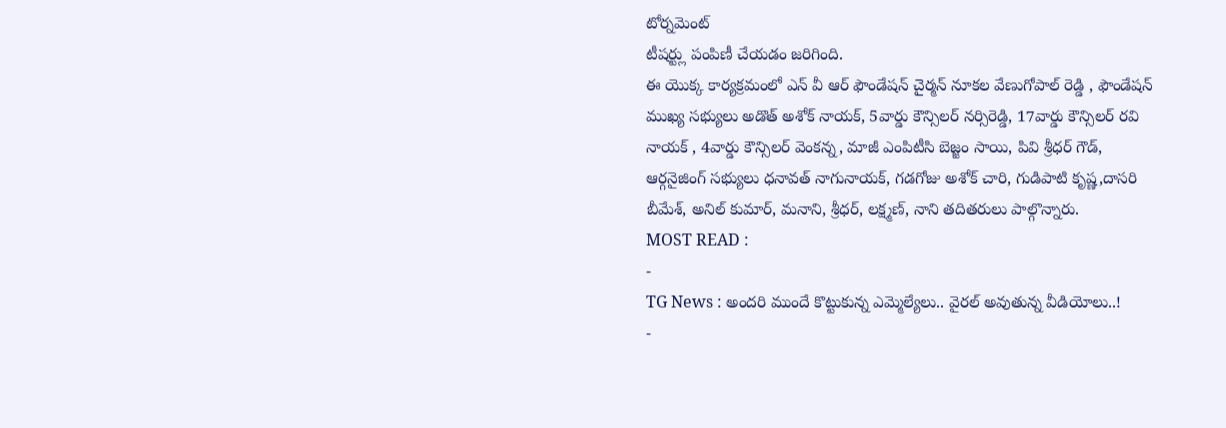టోర్నమెంట్
టీషర్ట్లు పంపిణీ చేయడం జరిగింది.
ఈ యొక్క కార్యక్రమంలో ఎన్ వీ ఆర్ ఫౌండేషన్ చైర్మన్ నూకల వేణుగోపాల్ రెడ్డి , ఫౌండేషన్ ముఖ్య సభ్యులు అడొత్ అశోక్ నాయక్, 5వార్డు కౌన్సిలర్ నర్సిరెడ్డి, 17వార్డు కౌన్సిలర్ రవి నాయక్ , 4వార్డు కౌన్సిలర్ వెంకన్న, మాజీ ఎంపిటీసి బెజ్జం సాయి, పివి శ్రీధర్ గౌడ్, ఆర్గనైజింగ్ సభ్యులు ధనావత్ నాగునాయక్, గడగోజు అశోక్ చారి, గుడిపాటి కృష్ణ,దాసరి బీమేశ్, అనిల్ కుమార్, మనాని, శ్రీధర్, లక్ష్మణ్, నాని తదితరులు పాల్గొన్నారు.
MOST READ :
-
TG News : అందరి ముందే కొట్టుకున్న ఎమ్మెల్యేలు.. వైరల్ అవుతున్న వీడియోలు..!
-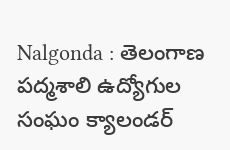Nalgonda : తెలంగాణ పద్మశాలి ఉద్యోగుల సంఘం క్యాలండర్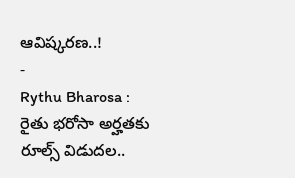ఆవిష్కరణ..!
-
Rythu Bharosa : రైతు భరోసా అర్హతకు రూల్స్ విడుదల..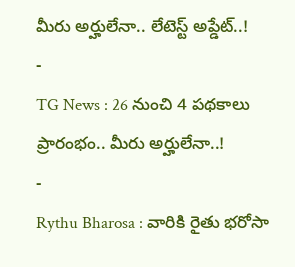మీరు అర్హులేనా.. లేటెస్ట్ అప్డేట్..!
-
TG News : 26 నుంచి 4 పథకాలు ప్రారంభం.. మీరు అర్హులేనా..!
-
Rythu Bharosa : వారికి రైతు భరోసా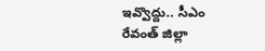ఇవ్వొద్దు.. సీఎం రేవంత్ జిల్లా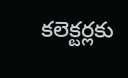కలెక్టర్లకు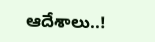ఆదేశాలు..!